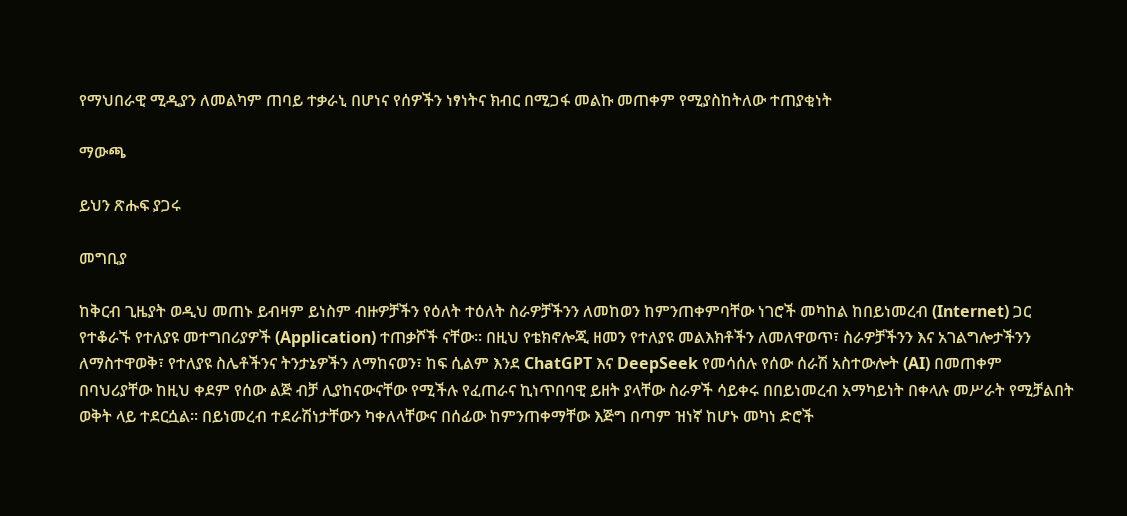የማህበራዊ ሚዲያን ለመልካም ጠባይ ተቃራኒ በሆነና የሰዎችን ነፃነትና ክብር በሚጋፋ መልኩ መጠቀም የሚያስከትለው ተጠያቂነት

ማውጫ

ይህን ጽሑፍ ያጋሩ

መግቢያ

ከቅርብ ጊዜያት ወዲህ መጠኑ ይብዛም ይነስም ብዙዎቻችን የዕለት ተዕለት ስራዎቻችንን ለመከወን ከምንጠቀምባቸው ነገሮች መካከል ከበይነመረብ (Internet) ጋር የተቆራኙ የተለያዩ መተግበሪያዎች (Application) ተጠቃሾች ናቸው፡፡ በዚህ የቴክኖሎጂ ዘመን የተለያዩ መልእክቶችን ለመለዋወጥ፣ ስራዎቻችንን እና አገልግሎታችንን ለማስተዋወቅ፣ የተለያዩ ስሌቶችንና ትንታኔዎችን ለማከናወን፣ ከፍ ሲልም እንደ ChatGPT እና DeepSeek የመሳሰሉ የሰው ሰራሽ አስተውሎት (AI) በመጠቀም በባህሪያቸው ከዚህ ቀደም የሰው ልጅ ብቻ ሊያከናውናቸው የሚችሉ የፈጠራና ኪነጥበባዊ ይዘት ያላቸው ስራዎች ሳይቀሩ በበይነመረብ አማካይነት በቀላሉ መሥራት የሚቻልበት ወቅት ላይ ተደርሷል። በይነመረብ ተደራሽነታቸውን ካቀለላቸውና በሰፊው ከምንጠቀማቸው እጅግ በጣም ዝነኛ ከሆኑ መካነ ድሮች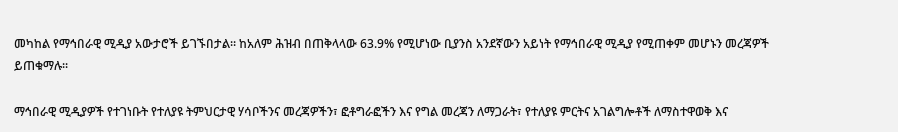መካከል የማኅበራዊ ሚዲያ አውታሮች ይገኙበታል። ከአለም ሕዝብ በጠቅላላው 63.9% የሚሆነው ቢያንስ አንደኛውን አይነት የማኅበራዊ ሚዲያ የሚጠቀም መሆኑን መረጃዎች ይጠቁማሉ፡፡

ማኅበራዊ ሚዲያዎች የተገነቡት የተለያዩ ትምህርታዊ ሃሳቦችንና መረጃዎችን፣ ፎቶግራፎችን እና የግል መረጃን ለማጋራት፣ የተለያዩ ምርትና አገልግሎቶች ለማስተዋወቅ እና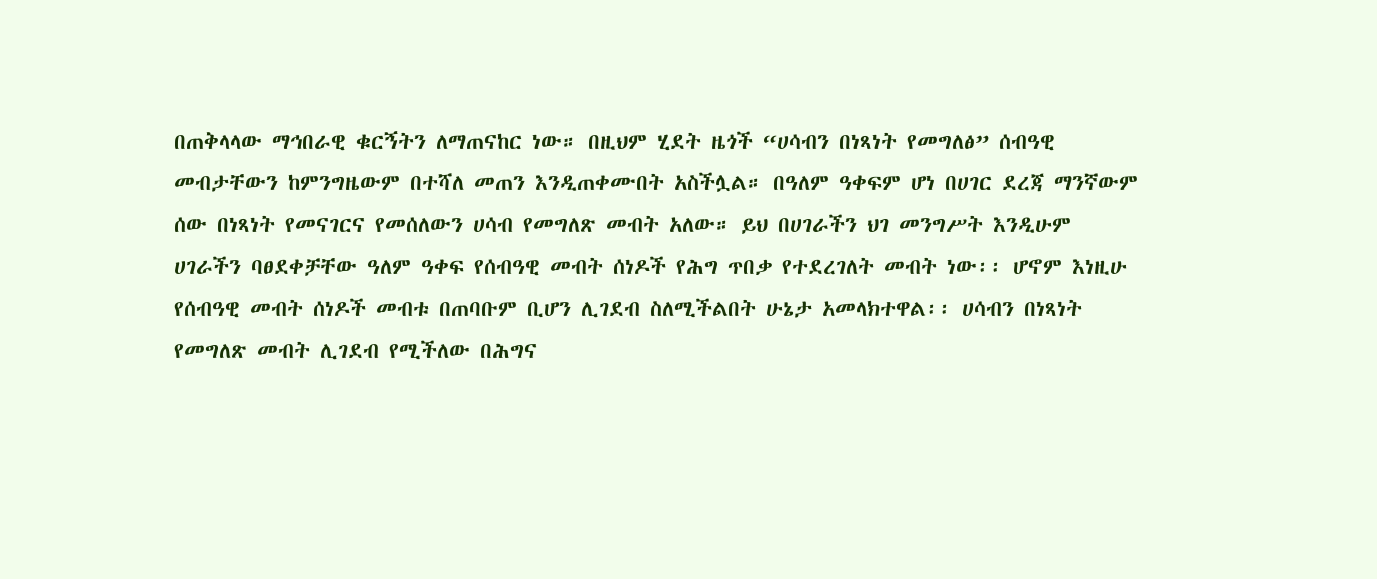በጠቅላላው ማኅበራዊ ቁርኝትን ለማጠናከር ነው። በዚህም ሂደት ዜጎች “ሀሳብን በነጻነት የመግለፅ” ሰብዓዊ መብታቸውን ከምንግዜውም በተሻለ መጠን እንዲጠቀሙበት አስችሏል። በዓለም ዓቀፍም ሆነ በሀገር ደረጃ ማንኛውም ሰው በነጻነት የመናገርና የመሰለውን ሀሳብ የመግለጽ መብት አለው። ይህ በሀገራችን ህገ መንግሥት እንዲሁም ሀገራችን ባፀደቀቻቸው ዓለም ዓቀፍ የሰብዓዊ መብት ሰነዶች የሕግ ጥበቃ የተደረገለት መብት ነው፡፡ ሆኖም እነዚሁ የሰብዓዊ መብት ሰነዶች መብቱ በጠባቡም ቢሆን ሊገደብ ስለሚችልበት ሁኔታ አመላክተዋል፡፡ ሀሳብን በነጻነት የመግለጽ መብት ሊገደብ የሚችለው በሕግና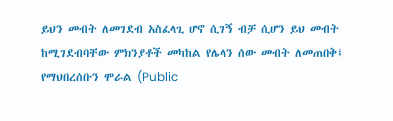ይህን መብት ለመገደብ አስፈላጊ ሆኖ ሲገኝ ብቻ ሲሆን ይህ መብት ከሚገደብባቸው ምክንያቶች መካከል የሌላን ሰው መብት ለመጠበቅ፤ የማህበረሰቡን ሞራል (Public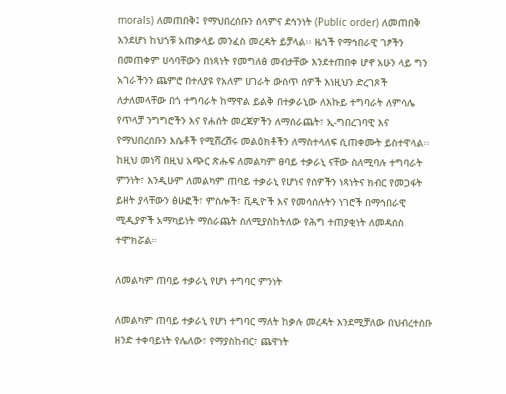morals) ለመጠበቅ፤ የማህበረሰቡን ሰላምና ደኅንነት (Public order) ለመጠበቅ እንደሆነ ከህጎቹ አጠቃላይ መንፈስ መረዳት ይቻላል፡፡ ዜጎች የማኅበራዊ ገፆችን በመጠቀም ሀሳባቸውን በነጻነት የመግለፅ መብታቸው እንደተጠበቀ ሆኖ አሁን ላይ ግን አገራችንን ጨምሮ በተለያዩ የአለም ሀገራት ውስጥ ሰዎች እነዚህን ድረገጾች ለታለመላቸው በጎ ተግባራት ከማዋል ይልቅ በተቃራኒው ለእኩይ ተግባራት ለምሳሌ የጥላቻ ንግግሮችን እና የሐሰት መረጃዎችን ለማሰራጨት፣ ኢ-ግበረገባዊ እና የማህበረሰቡን እሴቶች የሚሸረሽሩ መልዕክቶችን ለማስተላለፍ ሲጠቀሙት ይስተዋላል፡፡ ከዚህ መነሻ በዚህ አጭር ጽሑፍ ለመልካም ፀባይ ተቃራኒ ናቸው ስለሚባሉ ተግባራት ምንነት፣ እንዲሁም ለመልካም ጠባይ ተቃራኒ የሆነና የሰዎችን ነጻነትና ክብር የመጋፋት ይዘት ያላቸውን ፅሁፎች፣ ምስሎች፣ ቪዲዮች እና የመሳሰሉትን ነገሮች በማኅበራዊ ሚዲያዎች አማካይነት ማሰራጨት ስለሚያስከትለው የሕግ ተጠያቂነት ለመዳሰስ ተሞክሯል።

ለመልካም ጠባይ ተቃራኒ የሆነ ተግባር ምንነት

ለመልካም ጠባይ ተቃራኒ የሆነ ተግባር ማለት ከቃሉ መረዳት እንደሚቻለው በህብረተሰቡ ዘንድ ተቀባይነት የሌለው፣ የማያስከብር፣ ጨዋነት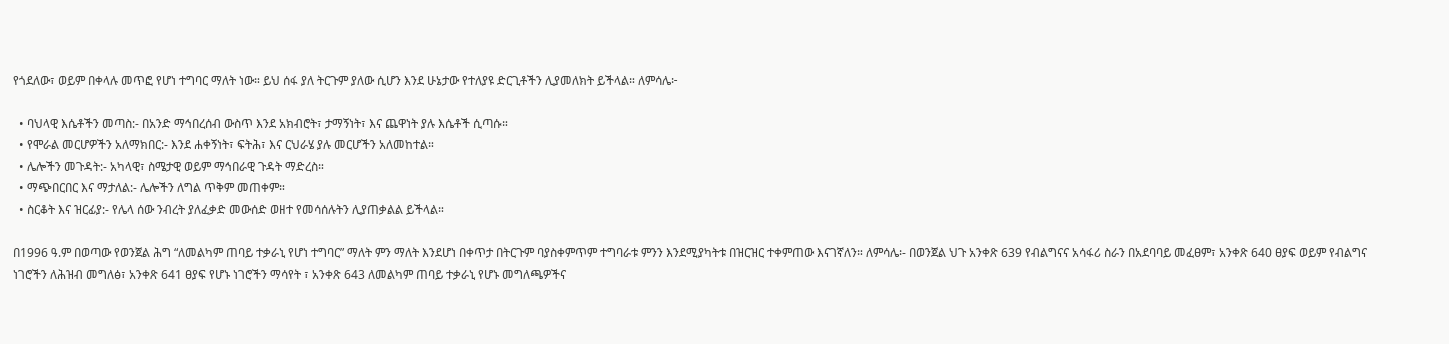የጎደለው፣ ወይም በቀላሉ መጥፎ የሆነ ተግባር ማለት ነው። ይህ ሰፋ ያለ ትርጉም ያለው ሲሆን እንደ ሁኔታው የተለያዩ ድርጊቶችን ሊያመለክት ይችላል። ለምሳሌ፦

  • ባህላዊ እሴቶችን መጣስ:- በአንድ ማኅበረሰብ ውስጥ እንደ አክብሮት፣ ታማኝነት፣ እና ጨዋነት ያሉ እሴቶች ሲጣሱ።
  • የሞራል መርሆዎችን አለማክበር:- እንደ ሐቀኝነት፣ ፍትሕ፣ እና ርህራሄ ያሉ መርሆችን አለመከተል።
  • ሌሎችን መጉዳት:- አካላዊ፣ ስሜታዊ ወይም ማኅበራዊ ጉዳት ማድረስ።
  • ማጭበርበር እና ማታለል:- ሌሎችን ለግል ጥቅም መጠቀም።
  • ስርቆት እና ዝርፊያ:- የሌላ ሰው ንብረት ያለፈቃድ መውሰድ ወዘተ የመሳሰሉትን ሊያጠቃልል ይችላል።

በ1996 ዓ.ም በወጣው የወንጀል ሕግ “ለመልካም ጠባይ ተቃራኒ የሆነ ተግባር” ማለት ምን ማለት እንደሆነ በቀጥታ በትርጉም ባያስቀምጥም ተግባራቱ ምንን እንደሚያካትቱ በዝርዝር ተቀምጠው እናገኛለን። ለምሳሌ፡- በወንጀል ህጉ አንቀጽ 639 የብልግናና አሳፋሪ ስራን በአደባባይ መፈፀም፣ አንቀጽ 640 ፀያፍ ወይም የብልግና ነገሮችን ለሕዝብ መግለፅ፣ አንቀጽ 641 ፀያፍ የሆኑ ነገሮችን ማሳየት ፣ አንቀጽ 643 ለመልካም ጠባይ ተቃራኒ የሆኑ መግለጫዎችና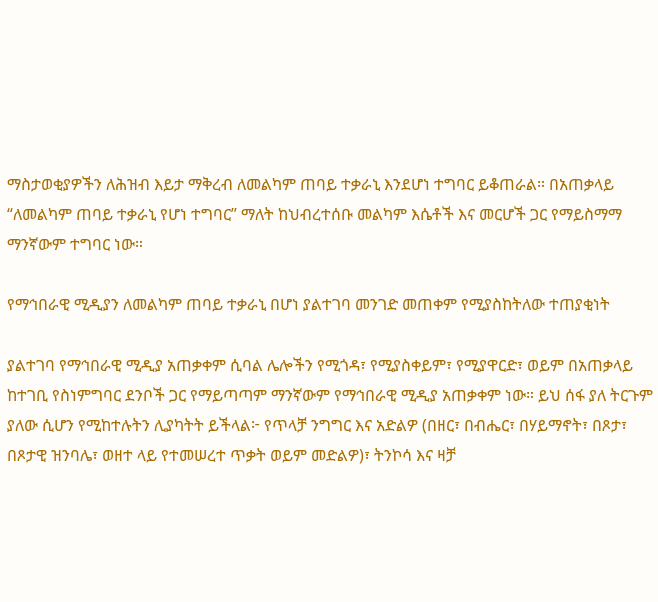ማስታወቂያዎችን ለሕዝብ እይታ ማቅረብ ለመልካም ጠባይ ተቃራኒ እንደሆነ ተግባር ይቆጠራል። በአጠቃላይ “ለመልካም ጠባይ ተቃራኒ የሆነ ተግባር” ማለት ከህብረተሰቡ መልካም እሴቶች እና መርሆች ጋር የማይስማማ ማንኛውም ተግባር ነው።

የማኅበራዊ ሚዲያን ለመልካም ጠባይ ተቃራኒ በሆነ ያልተገባ መንገድ መጠቀም የሚያስከትለው ተጠያቂነት

ያልተገባ የማኅበራዊ ሚዲያ አጠቃቀም ሲባል ሌሎችን የሚጎዳ፣ የሚያስቀይም፣ የሚያዋርድ፣ ወይም በአጠቃላይ ከተገቢ የስነምግባር ደንቦች ጋር የማይጣጣም ማንኛውም የማኅበራዊ ሚዲያ አጠቃቀም ነው። ይህ ሰፋ ያለ ትርጉም ያለው ሲሆን የሚከተሉትን ሊያካትት ይችላል፦ የጥላቻ ንግግር እና አድልዎ (በዘር፣ በብሔር፣ በሃይማኖት፣ በጾታ፣ በጾታዊ ዝንባሌ፣ ወዘተ ላይ የተመሠረተ ጥቃት ወይም መድልዎ)፣ ትንኮሳ እና ዛቻ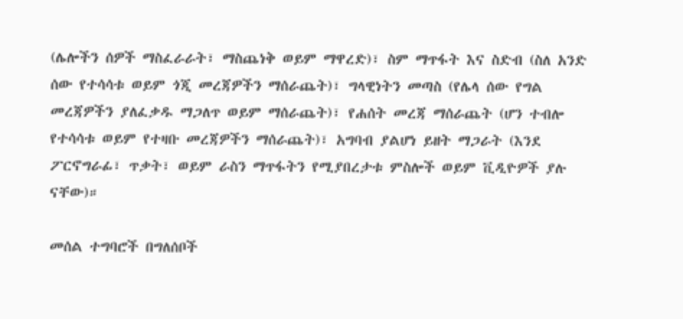(ሌሎችን ሰዎች ማስፈራራት፣ ማስጨነቅ ወይም ማዋረድ)፣ ስም ማጥፋት እና ስድብ (ስለ አንድ ሰው የተሳሳቱ ወይም ጎጂ መረጃዎችን ማሰራጨት)፣ ግላዊነትን መጣስ (የሌላ ሰው የግል መረጃዎችን ያለፈቃዱ ማጋለጥ ወይም ማሰራጨት)፣ የሐሰት መረጃ ማሰራጨት (ሆን ተብሎ የተሳሳቱ ወይም የተዛቡ መረጃዎችን ማሰራጨት)፣ አግባብ ያልሆነ ይዘት ማጋራት (እንደ ፖርኖግራፊ፣ ጥቃት፣ ወይም ራስን ማጥፋትን የሚያበረታቱ ምስሎች ወይም ቪዲዮዎች ያሉ ናቸው)።

መሰል ተግባሮች በግለሰቦች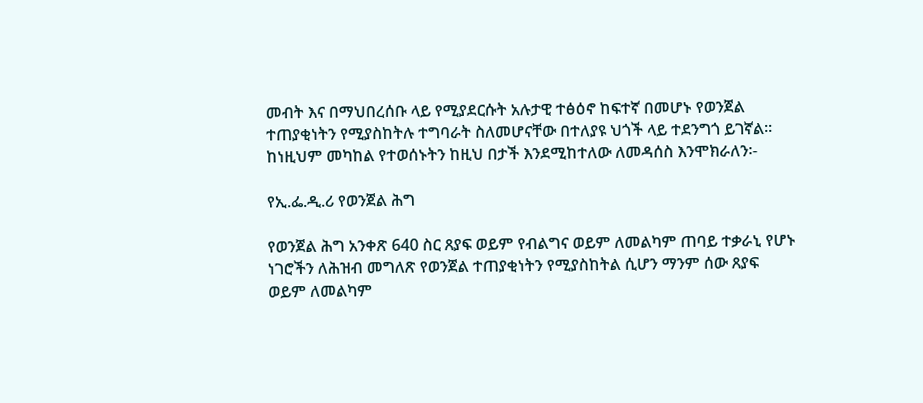መብት እና በማህበረሰቡ ላይ የሚያደርሱት አሉታዊ ተፅዕኖ ከፍተኛ በመሆኑ የወንጀል ተጠያቂነትን የሚያስከትሉ ተግባራት ስለመሆናቸው በተለያዩ ህጎች ላይ ተደንግጎ ይገኛል፡፡ ከነዚህም መካከል የተወሰኑትን ከዚህ በታች እንደሚከተለው ለመዳሰስ እንሞክራለን፡-

የኢ.ፌ.ዲ.ሪ የወንጀል ሕግ

የወንጀል ሕግ አንቀጽ 640 ስር ጸያፍ ወይም የብልግና ወይም ለመልካም ጠባይ ተቃራኒ የሆኑ ነገሮችን ለሕዝብ መግለጽ የወንጀል ተጠያቂነትን የሚያስከትል ሲሆን ማንም ሰው ጸያፍ ወይም ለመልካም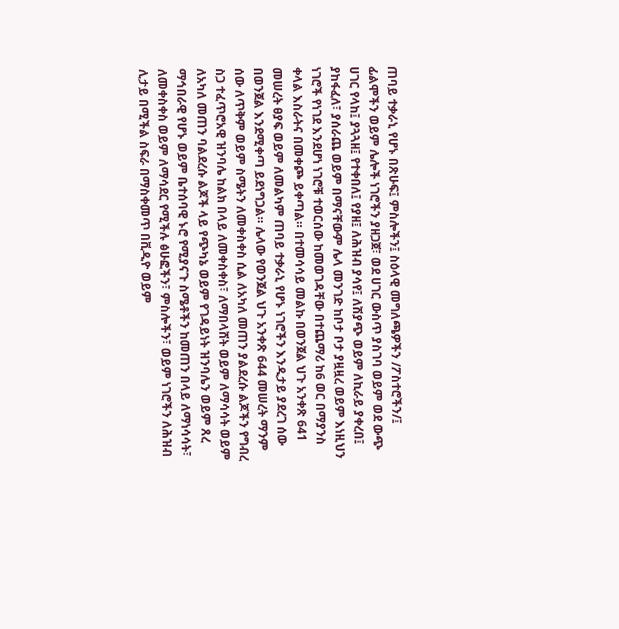ጠባይ ተቃራኒ የሆኑ በጽሁፍ፤ ምስሎችን፤ ስዕላዊ መግለጫዎችን /ፖስተሮችን/፤ ፊልሞችን ወይም ሌሎች ነገሮችን ያዘጋጀ፣ ወደ ሀገር ውስጥ ያስገባ ወይም ወደ ውጭ ሀገር የላከ፤ ያጓጓዘ፤ የተቀበለ፤ የያዘ፤ ለሕዝብ ያሳየ፤ ለሽያጭ ወይም ለኪራይ ያቀረበ፤ ያከፋፈለ፣ ያሰራጨ ወይም በማናቸውም ሌላ መንገድ ከቦታ ቦታ ያዟዟረ ወይም እነዚህን ነገሮች የነገደ እንደሆነ ነገሮቹ ተወርሰው ከመወገዳቸው በተጨማሪ ከ6 ወር በማያንስ ቀላል እስራትና በመቀጮ ይቀጣል። በተመሳሳይ መልኩ በወንጀል ህጉ አንቀጽ 641 መሠረት ፀያፍ ወይም ለመልካም ጠባይ ተቃራኒ የሆኑ ነገሮችን እንዲታይ ያደረገ ሰው በወንጀል እንደሚቀጣ ይደነግጋል። ሌላው የወንጀል ህጉ አንቀጽ 644 መሠረት ማንም ሰው ለጥቅም ወይም ስሜትን ለመቀስቀስ ሲል ለአካለ መጠን ያልደረሱ ልጆችን የግብረ ስጋ ተፈጥሮአዊ ዝንባሌ ከልክ በላይ ለመቀስቀስ፣ ለማበላሸት ወይም ለማሳሳት ወይም ለአካለ መጠን ባልደረሱ ልጆች ላይ የጭካኔ ወይም የገዳይነት ዝንባሌን ወይም ጸረ ማኅበራዊ የሆኑ ወይም ቤተሰባዊ ኑሮ የሚያናጉ ስሜቶችን ከመጠን በላይ ለማነሳሳት፣ ለመቀስቀስ ወይም ለማሳደር የሚችሉ ፅሁፎችን፣ ምስሎችን፣ ወይም ነገሮችን ለሕዝብ ሊታይ በሚችል ስፍራ በማስቀመጥ በቪዲዮ ወይም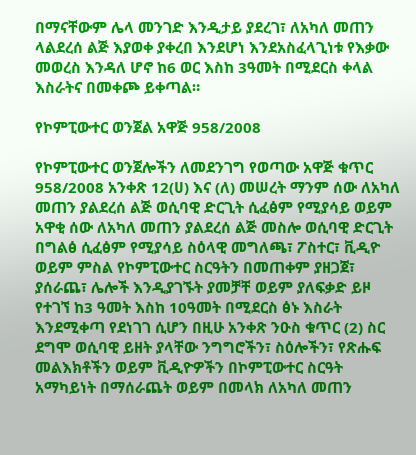በማናቸውም ሌላ መንገድ እንዲታይ ያደረገ፣ ለአካለ መጠን ላልደረሰ ልጅ እያወቀ ያቀረበ እንደሆነ እንደአስፈላጊነቱ የእቃው መወረስ እንዳለ ሆኖ ከ6 ወር እስከ 3ዓመት በሚደርስ ቀላል እስራትና በመቀጮ ይቀጣል።

የኮምፒውተር ወንጀል አዋጅ 958/2008

የኮምፒውተር ወንጀሎችን ለመደንገግ የወጣው አዋጅ ቁጥር 958/2008 አንቀጽ 12(ሀ) እና (ለ) መሠረት ማንም ሰው ለአካለ መጠን ያልደረሰ ልጅ ወሲባዊ ድርጊት ሲፈፅም የሚያሳይ ወይም አዋቂ ሰው ለአካለ መጠን ያልደረሰ ልጅ መስሎ ወሲባዊ ድርጊት በግልፅ ሲፈፅም የሚያሳይ ስዕላዊ መግለጫ፣ ፖስተር፣ ቪዲዮ ወይም ምስል የኮምፒውተር ስርዓትን በመጠቀም ያዘጋጀ፣ ያሰራጨ፣ ሌሎች እንዲያገኙት ያመቻቸ ወይም ያለፍቃድ ይዞ የተገኘ ከ3 ዓመት እስከ 10ዓመት በሚደርስ ፅኑ እስራት እንደሚቀጣ የደነገገ ሲሆን በዚሁ አንቀጽ ንዑስ ቁጥር (2) ስር ደግሞ ወሲባዊ ይዘት ያላቸው ንግግሮችን፣ ስዕሎችን፣ የጽሑፍ መልእክቶችን ወይም ቪዲዮዎችን በኮምፒውተር ስርዓት አማካይነት በማሰራጨት ወይም በመላክ ለአካለ መጠን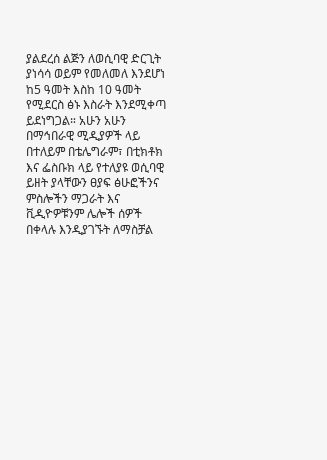ያልደረሰ ልጅን ለወሲባዊ ድርጊት ያነሳሳ ወይም የመለመለ እንደሆነ ከ5 ዓመት እስከ 10 ዓመት የሚደርስ ፅኑ እስራት እንደሚቀጣ ይደነግጋል። አሁን አሁን በማኅበራዊ ሚዲያዎች ላይ በተለይም በቴሌግራም፣ በቲክቶክ እና ፌስቡክ ላይ የተለያዩ ወሲባዊ ይዘት ያላቸውን ፀያፍ ፅሁፎችንና ምስሎችን ማጋራት እና ቪዲዮዎቹንም ሌሎች ሰዎች በቀላሉ እንዲያገኙት ለማስቻል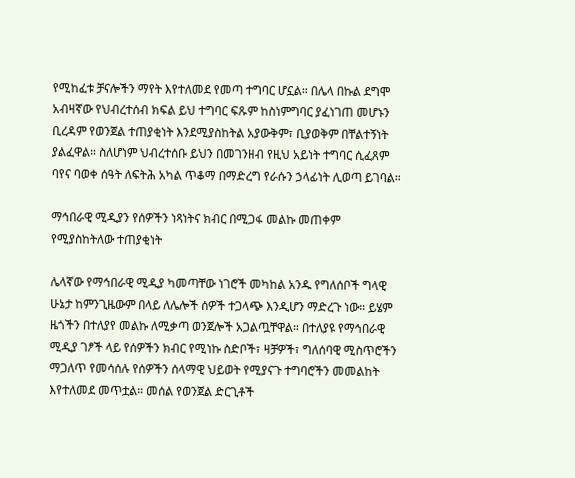የሚከፈቱ ቻናሎችን ማየት እየተለመደ የመጣ ተግባር ሆኗል። በሌላ በኩል ደግሞ አብዛኛው የህብረተሰብ ክፍል ይህ ተግባር ፍጹም ከስነምግባር ያፈነገጠ መሆኑን ቢረዳም የወንጀል ተጠያቂነት እንደሚያስከትል አያውቅም፣ ቢያወቅም በቸልተኝነት ያልፈዋል። ስለሆነም ህብረተሰቡ ይህን በመገንዘብ የዚህ አይነት ተግባር ሲፈጸም ባየና ባወቀ ሰዓት ለፍትሕ አካል ጥቆማ በማድረግ የራሱን ኃላፊነት ሊወጣ ይገባል።

ማኅበራዊ ሚዲያን የሰዎችን ነጻነትና ክብር በሚጋፋ መልኩ መጠቀም የሚያስከትለው ተጠያቂነት

ሌላኛው የማኅበራዊ ሚዲያ ካመጣቸው ነገሮች መካከል አንዱ የግለሰቦች ግላዊ ሁኔታ ከምንጊዜውም በላይ ለሌሎች ሰዎች ተጋላጭ እንዲሆን ማድረጉ ነው። ይሄም ዜጎችን በተለያየ መልኩ ለሚቃጣ ወንጀሎች አጋልጧቸዋል። በተለያዩ የማኅበራዊ ሚዲያ ገፆች ላይ የሰዎችን ክብር የሚነኩ ስድቦች፣ ዛቻዎች፣ ግለሰባዊ ሚስጥሮችን ማጋለጥ የመሳሰሉ የሰዎችን ሰላማዊ ህይወት የሚያናጉ ተግባሮችን መመልከት እየተለመደ መጥቷል። መሰል የወንጀል ድርጊቶች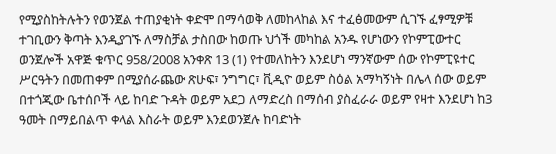የሚያስከትሉትን የወንጀል ተጠያቂነት ቀድሞ በማሳወቅ ለመከላከል እና ተፈፅመውም ሲገኙ ፈፃሚዎቹ ተገቢውን ቅጣት እንዲያገኙ ለማስቻል ታስበው ከወጡ ህጎች መካከል አንዱ የሆነውን የኮምፒውተር ወንጀሎች አዋጅ ቁጥር 958/2008 አንቀጽ 13 (1) የተመለከትን እንደሆነ ማንኛውም ሰው የኮምፒዩተር ሥርዓትን በመጠቀም በሚያሰራጨው ጽሁፍ፣ ንግግር፣ ቪዲዮ ወይም ስዕል አማካኝነት በሌላ ሰው ወይም በተጎጂው ቤተሰቦች ላይ ከባድ ጉዳት ወይም አደጋ ለማድረስ በማሰብ ያስፈራራ ወይም የዛተ እንደሆነ ከ3 ዓመት በማይበልጥ ቀላል እስራት ወይም እንደወንጀሉ ከባድነት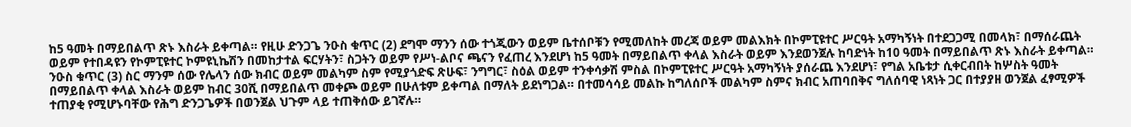ከ5 ዓመት በማይበልጥ ጽኑ እስራት ይቀጣል። የዚሁ ድንጋጌ ንዑስ ቁጥር (2) ደግሞ ማንን ሰው ተጎጂውን ወይም ቤተሰቦቹን የሚመለከት መረጃ ወይም መልእክት በኮምፒዩተር ሥርዓት አማካኝነት በተደጋጋሚ በመላክ፣ በማሰራጨት ወይም የተበዳዩን የኮምፒዩተር ኮምዩኒኬሽን በመከታተል ፍርሃትን፣ ስጋትን ወይም የሥነ-ልቦና ጫናን የፈጠረ እንደሆነ ከ5 ዓመት በማይበልጥ ቀላል እስራት ወይም እንደወንጀሉ ከባድነት ከ10 ዓመት በማይበልጥ ጽኑ እስራት ይቀጣል። ንዑስ ቁጥር (3) ስር ማንም ሰው የሌላን ሰው ክብር ወይም መልካም ስም የሚያጎድፍ ጽሁፍ፣ ንግግር፣ ስዕል ወይም ተንቀሳቃሽ ምስል በኮምፒዩተር ሥርዓት አማካኝነት ያሰራጨ እንደሆነ፣ የግል አቤቱታ ሲቀርብበት ከሦስት ዓመት በማይበልጥ ቀላል እስራት ወይም ከብር 30ሺ በማይበልጥ መቀጮ ወይም በሁለቱም ይቀጣል በማለት ይደነግጋል። በተመሳሳይ መልኩ ከግለሰቦች መልካም ስምና ክብር አጠባበቅና ግለሰባዊ ነጻነት ጋር በተያያዘ ወንጀል ፈፃሚዎች ተጠያቂ የሚሆኑባቸው የሕግ ድንጋጌዎች በወንጀል ህጉም ላይ ተጠቅሰው ይገኛሉ።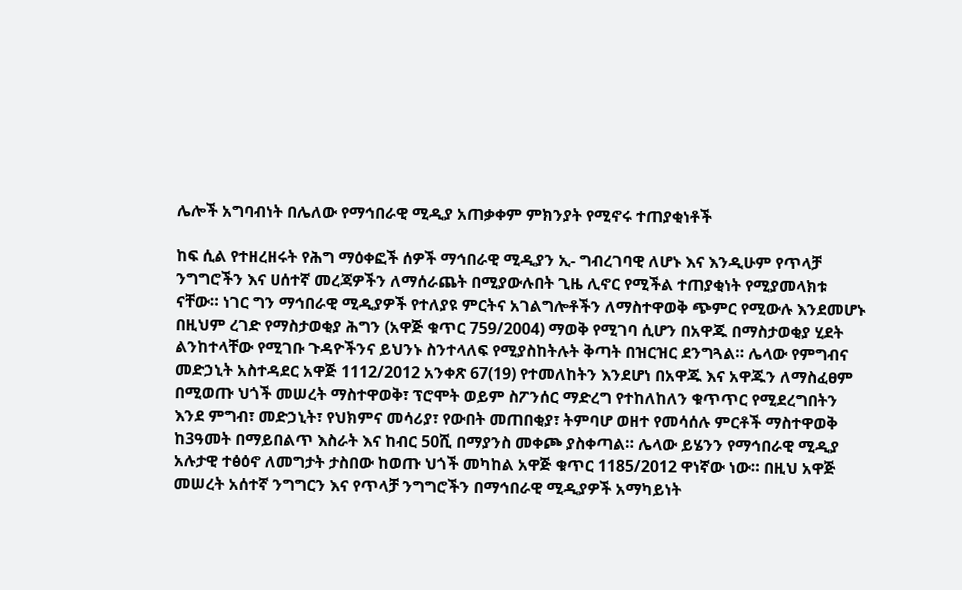ሌሎች አግባብነት በሌለው የማኅበራዊ ሚዲያ አጠቃቀም ምክንያት የሚኖሩ ተጠያቂነቶች

ከፍ ሲል የተዘረዘሩት የሕግ ማዕቀፎች ሰዎች ማኅበራዊ ሚዲያን ኢ- ግብረገባዊ ለሆኑ እና እንዲሁም የጥላቻ ንግግሮችን እና ሀሰተኛ መረጃዎችን ለማሰራጨት በሚያውሉበት ጊዜ ሊኖር የሚችል ተጠያቂነት የሚያመላክቱ ናቸው። ነገር ግን ማኅበራዊ ሚዲያዎች የተለያዩ ምርትና አገልግሎቶችን ለማስተዋወቅ ጭምር የሚውሉ እንደመሆኑ በዚህም ረገድ የማስታወቂያ ሕግን (አዋጅ ቁጥር 759/2004) ማወቅ የሚገባ ሲሆን በአዋጁ በማስታወቂያ ሂደት ልንከተላቸው የሚገቡ ጉዳዮችንና ይህንኑ ስንተላለፍ የሚያስከትሉት ቅጣት በዝርዝር ደንግጓል። ሌላው የምግብና መድኃኒት አስተዳደር አዋጅ 1112/2012 አንቀጽ 67(19) የተመለከትን እንደሆነ በአዋጁ እና አዋጁን ለማስፈፀም በሚወጡ ህጎች መሠረት ማስተዋወቅ፣ ፕሮሞት ወይም ስፖንሰር ማድረግ የተከለከለን ቁጥጥር የሚደረግበትን እንደ ምግብ፣ መድኃኒት፣ የህክምና መሳሪያ፣ የውበት መጠበቂያ፣ ትምባሆ ወዘተ የመሳሰሉ ምርቶች ማስተዋወቅ ከ3ዓመት በማይበልጥ እስራት እና ከብር 50ሺ በማያንስ መቀጮ ያስቀጣል። ሌላው ይሄንን የማኅበራዊ ሚዲያ አሉታዊ ተፅዕኖ ለመግታት ታስበው ከወጡ ህጎች መካከል አዋጅ ቁጥር 1185/2012 ዋነኛው ነው። በዚህ አዋጅ መሠረት አሰተኛ ንግግርን እና የጥላቻ ንግግሮችን በማኅበራዊ ሚዲያዎች አማካይነት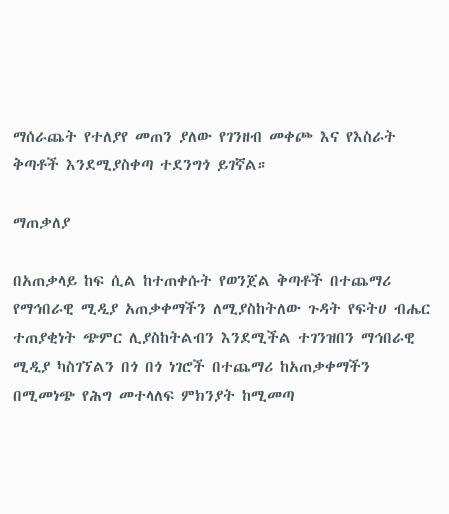ማሰራጨት የተለያየ መጠን ያለው የገንዘብ መቀጮ እና የእስራት ቅጣቶች እንደሚያስቀጣ ተደንግጎ ይገኛል።

ማጠቃለያ

በአጠቃላይ ከፍ ሲል ከተጠቀሱት የወንጀል ቅጣቶች በተጨማሪ የማኅበራዊ ሚዲያ አጠቃቀማችን ለሚያስከትለው ጉዳት የፍትሀ ብሔር ተጠያቂነት ጭምር ሊያስከትልብን እንደሚችል ተገንዝበን ማኅበራዊ ሚዲያ ካስገኘልን በጎ በጎ ነገሮች በተጨማሪ ከአጠቃቀማችን በሚመነጭ የሕግ መተላለፍ ምክንያት ከሚመጣ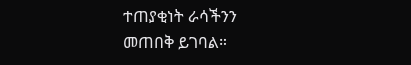ተጠያቂነት ራሳችንን መጠበቅ ይገባል።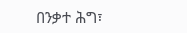በንቃተ ሕግ፣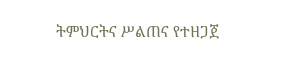ትምህርትና ሥልጠና የተዘጋጀ